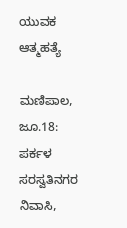ಯುವಕ ಆತ್ಮಹತ್ಯೆ

ಮಣಿಪಾಲ, ಜೂ.18: ಪರ್ಕಳ ಸರಸ್ವತಿನಗರ ನಿವಾಸಿ,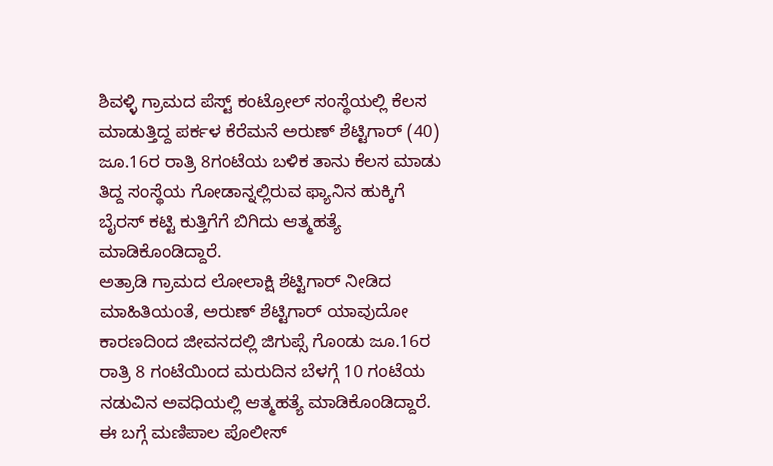ಶಿವಳ್ಳಿ ಗ್ರಾಮದ ಪೆಸ್ಟ್ ಕಂಟ್ರೋಲ್ ಸಂಸ್ಥೆಯಲ್ಲಿ ಕೆಲಸ ಮಾಡುತ್ತಿದ್ದ ಪರ್ಕಳ ಕೆರೆಮನೆ ಅರುಣ್ ಶೆಟ್ಟಿಗಾರ್ (40) ಜೂ.16ರ ರಾತ್ರಿ 8ಗಂಟೆಯ ಬಳಿಕ ತಾನು ಕೆಲಸ ಮಾಡು ತಿದ್ದ ಸಂಸ್ಥೆಯ ಗೋಡಾನ್ನಲ್ಲಿರುವ ಫ್ಯಾನಿನ ಹುಕ್ಕಿಗೆ ಬೈರಸ್ ಕಟ್ಟಿ ಕುತ್ತಿಗೆಗೆ ಬಿಗಿದು ಆತ್ಮಹತ್ಯೆ ಮಾಡಿಕೊಂಡಿದ್ದಾರೆ.
ಅತ್ರಾಡಿ ಗ್ರಾಮದ ಲೋಲಾಕ್ಷಿ ಶೆಟ್ಟಿಗಾರ್ ನೀಡಿದ ಮಾಹಿತಿಯಂತೆ, ಅರುಣ್ ಶೆಟ್ಟಿಗಾರ್ ಯಾವುದೋ ಕಾರಣದಿಂದ ಜೀವನದಲ್ಲಿ ಜಿಗುಪ್ಸೆ ಗೊಂಡು ಜೂ.16ರ ರಾತ್ರಿ 8 ಗಂಟೆಯಿಂದ ಮರುದಿನ ಬೆಳಗ್ಗೆ 10 ಗಂಟೆಯ ನಡುವಿನ ಅವಧಿಯಲ್ಲಿ ಆತ್ಮಹತ್ಯೆ ಮಾಡಿಕೊಂಡಿದ್ದಾರೆ. ಈ ಬಗ್ಗೆ ಮಣಿಪಾಲ ಪೊಲೀಸ್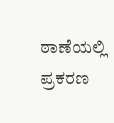ಠಾಣೆಯಲ್ಲಿ ಪ್ರಕರಣ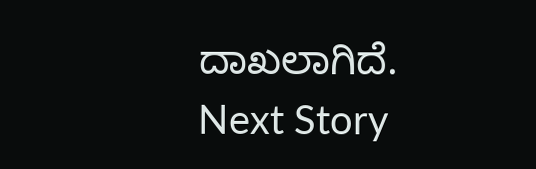ದಾಖಲಾಗಿದೆ.
Next Story